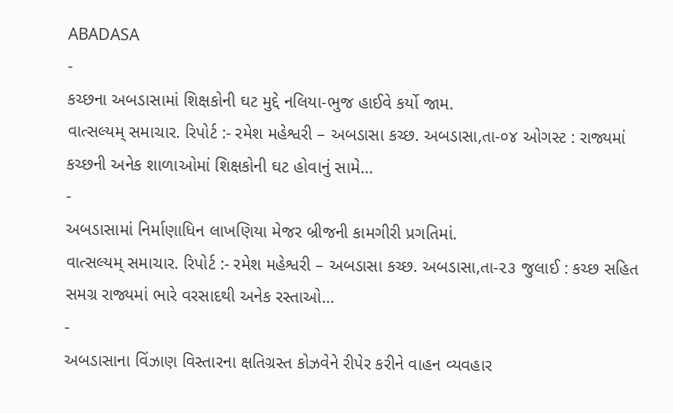ABADASA
-
કચ્છના અબડાસામાં શિક્ષકોની ઘટ મુદ્દે નલિયા-ભુજ હાઈવે કર્યો જામ.
વાત્સલ્યમ્ સમાચાર. રિપોર્ટ :- રમેશ મહેશ્વરી – અબડાસા કચ્છ. અબડાસા,તા-૦૪ ઓગસ્ટ : રાજ્યમાં કચ્છની અનેક શાળાઓમાં શિક્ષકોની ઘટ હોવાનું સામે…
-
અબડાસામાં નિર્માણાધિન લાખણિયા મેજર બ્રીજની કામગીરી પ્રગતિમાં.
વાત્સલ્યમ્ સમાચાર. રિપોર્ટ :- રમેશ મહેશ્વરી – અબડાસા કચ્છ. અબડાસા,તા-૨૩ જુલાઈ : કચ્છ સહિત સમગ્ર રાજ્યમાં ભારે વરસાદથી અનેક રસ્તાઓ…
-
અબડાસાના વિંઝાણ વિસ્તારના ક્ષતિગ્રસ્ત કોઝવેને રીપેર કરીને વાહન વ્યવહાર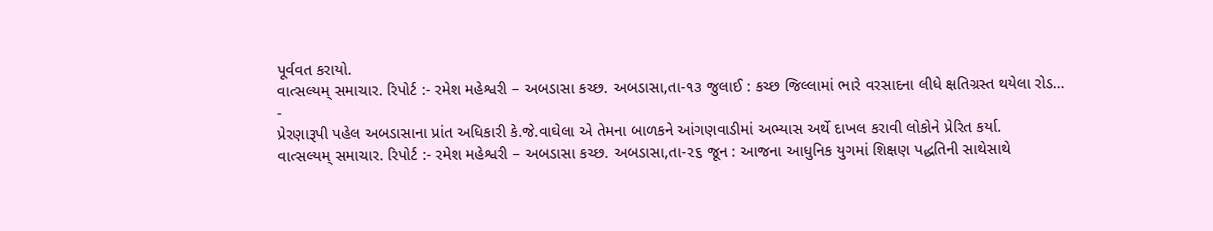પૂર્વવત કરાયો.
વાત્સલ્યમ્ સમાચાર. રિપોર્ટ :- રમેશ મહેશ્વરી – અબડાસા કચ્છ. અબડાસા,તા-૧૩ જુલાઈ : કચ્છ જિલ્લામાં ભારે વરસાદના લીધે ક્ષતિગ્રસ્ત થયેલા રોડ…
-
પ્રેરણારૂપી પહેલ અબડાસાના પ્રાંત અધિકારી કે.જે.વાઘેલા એ તેમના બાળકને આંગણવાડીમાં અભ્યાસ અર્થે દાખલ કરાવી લોકોને પ્રેરિત કર્યા.
વાત્સલ્યમ્ સમાચાર. રિપોર્ટ :- રમેશ મહેશ્વરી – અબડાસા કચ્છ. અબડાસા,તા-૨૬ જૂન : આજના આધુનિક યુગમાં શિક્ષણ પદ્ધતિની સાથેસાથે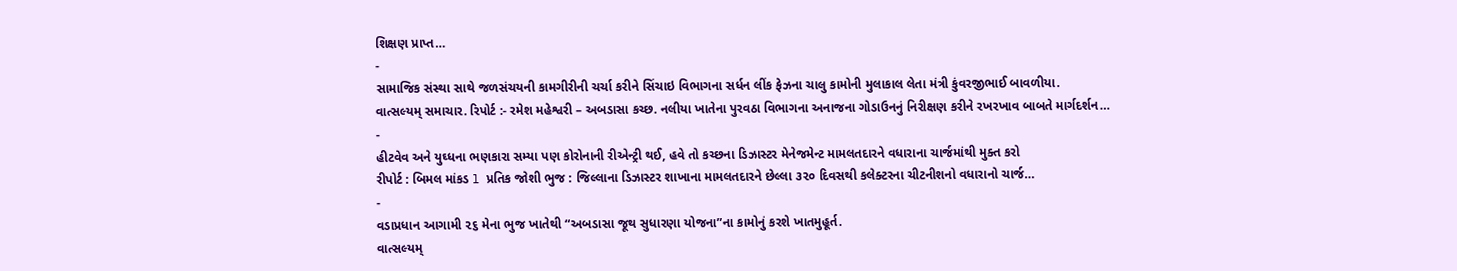શિક્ષણ પ્રાપ્ત…
-
સામાજિક સંસ્થા સાથે જળસંચયની કામગીરીની ચર્ચા કરીને સિંચાઇ વિભાગના સર્ધન લીંક ફેઝના ચાલુ કામોની મુલાકાલ લેતા મંત્રી કુંવરજીભાઈ બાવળીયા.
વાત્સલ્યમ્ સમાચાર. રિપોર્ટ :- રમેશ મહેશ્વરી – અબડાસા કચ્છ. નલીયા ખાતેના પુરવઠા વિભાગના અનાજના ગોડાઉનનું નિરીક્ષણ કરીને રખરખાવ બાબતે માર્ગદર્શન…
-
હીટવેવ અને યુઘ્ધના ભણકારા સમ્યા પણ કોરોનાની રીએન્ટ્રી થઈ, હવે તો કચ્છના ડિઝાસ્ટર મેનેજમેન્ટ મામલતદારને વધારાના ચાર્જમાંથી મુક્ત કરો
રીપોર્ટ : બિમલ માંકડ l પ્રતિક જોશી ભુજ : જિલ્લાના ડિઝાસ્ટર શાખાના મામલતદારને છેલ્લા ૩૨૦ દિવસથી કલેક્ટરના ચીટનીશનો વધારાનો ચાર્જ…
-
વડાપ્રધાન આગામી ૨૬ મેના ભુજ ખાતેથી “અબડાસા જૂથ સુધારણા યોજના”ના કામોનું કરશે ખાતમુહૂર્ત.
વાત્સલ્યમ્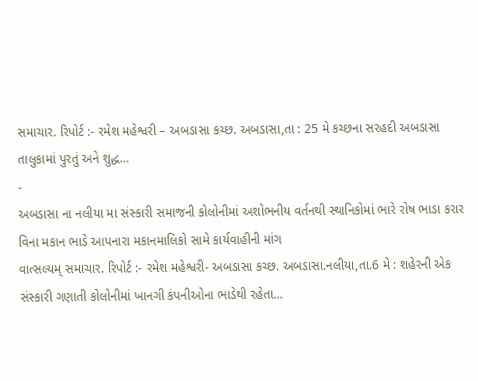સમાચાર. રિપોર્ટ :- રમેશ મહેશ્વરી – અબડાસા કચ્છ. અબડાસા,તા : 25 મે કચ્છના સરહદી અબડાસા તાલુકામાં પુરતું અને શુદ્ધ…
-
અબડાસા ના નલીયા મા સંસ્કારી સમાજની કોલોનીમાં અશોભનીય વર્તનથી સ્થાનિકોમાં ભારે રોષ ભાડા કરાર વિના મકાન ભાડે આપનારા મકાનમાલિકો સામે કાર્યવાહીની માંગ
વાત્સલ્યમ્ સમાચાર. રિપોર્ટ :- રમેશ મહેશ્વરી- અબડાસા કચ્છ. અબડાસા.નલીયા,તા.6 મે : શહેરની એક સંસ્કારી ગણાતી કોલોનીમાં ખાનગી કંપનીઓના ભાડેથી રહેતા…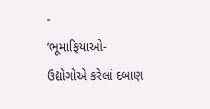-
‘ભૂમાફિયાઓ-ઉદ્યોગોએ કરેલાં દબાણ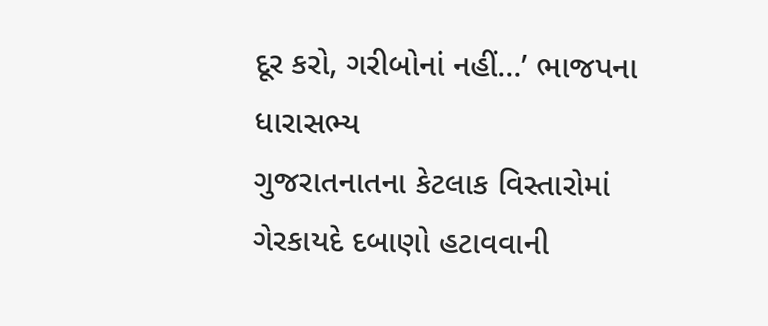દૂર કરો, ગરીબોનાં નહીં…’ ભાજપના ધારાસભ્ય
ગુજરાતનાતના કેટલાક વિસ્તારોમાં ગેરકાયદે દબાણો હટાવવાની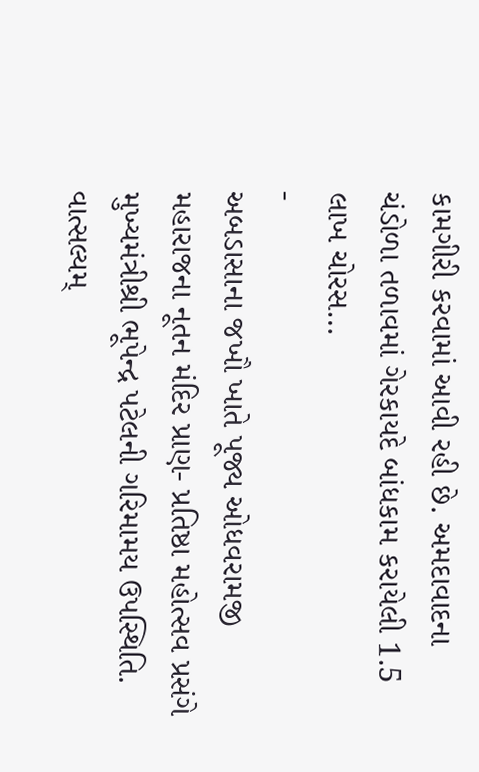કામગીરી કરવામાં આવી રહી છે. અમદાવાદના ચંડોળા તળાવમાં ગેરકાયદે બાંધકામ કરાયેલી 1.5 લાખ ચોરસ…
-
અબડાસાના જખૌ ખાતે પૂજ્ય ઓધવરામજી મહારાજના નૂતન મંદિર પ્રાણ- પ્રતિષ્ઠા મહોત્સવ પ્રસંગે મુખ્યમંત્રીશ્રી ભૂપેન્દ્ર પટેલની ગરિમામય ઉપસ્થિતિ.
વાત્સલ્યમ્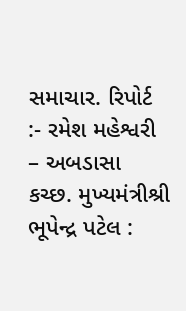સમાચાર. રિપોર્ટ :- રમેશ મહેશ્વરી – અબડાસા કચ્છ. મુખ્યમંત્રીશ્રી ભૂપેન્દ્ર પટેલ :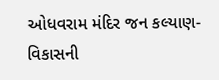ઓધવરામ મંદિર જન કલ્યાણ-વિકાસની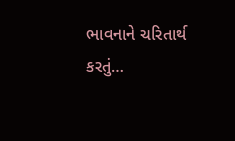ભાવનાને ચરિતાર્થ કરતું…